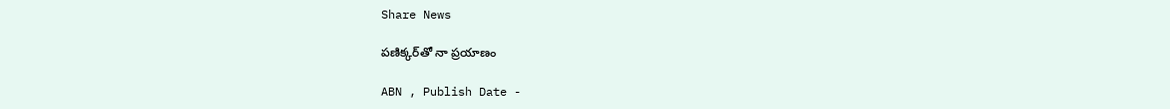Share News

పణిక్కర్‌తో నా ప్రయాణం

ABN , Publish Date -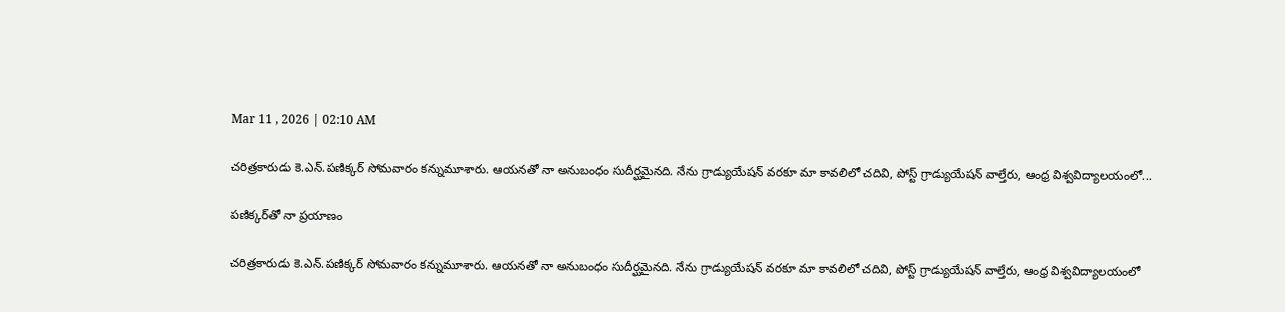Mar 11 , 2026 | 02:10 AM

చరిత్రకారుడు కె.ఎన్‌.పణిక్కర్‌ సోమవారం కన్నుమూశారు. ఆయనతో నా అనుబంధం సుదీర్ఘమైనది. నేను గ్రాడ్యుయేషన్‌ వరకూ మా కావలిలో చదివి, పోస్ట్‌ గ్రాడ్యుయేషన్‌ వాల్తేరు, ఆంధ్ర విశ్వవిద్యాలయంలో...

పణిక్కర్‌తో నా ప్రయాణం

చరిత్రకారుడు కె.ఎన్‌.పణిక్కర్‌ సోమవారం కన్నుమూశారు. ఆయనతో నా అనుబంధం సుదీర్ఘమైనది. నేను గ్రాడ్యుయేషన్‌ వరకూ మా కావలిలో చదివి, పోస్ట్‌ గ్రాడ్యుయేషన్‌ వాల్తేరు, ఆంధ్ర విశ్వవిద్యాలయంలో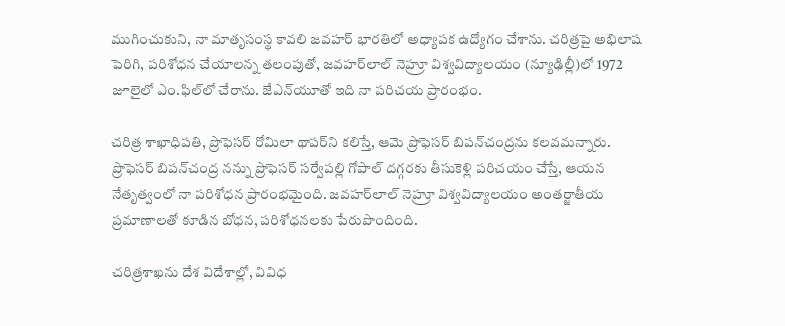ముగించుకుని, నా మాతృసంస్థ కావలి జవహర్‌ భారతిలో అధ్యాపక ఉద్యోగం చేశాను. చరిత్రపై అభిలాష పెరిగి, పరిశోధన చేయాలన్న తలంపుతో, జవహర్‌లాల్‌ నెహ్రూ విశ్వవిద్యాలయం (న్యూఢిల్లీ)లో 1972 జూలైలో ఎం.ఫిల్‌లో చేరాను. జేఎన్‌యూతో ఇది నా పరిచయ ప్రారంభం.

చరిత్ర శాఖాధిపతి, ప్రొఫెసర్‌ రోమిలా థాపర్‌ని కలిస్తే, ఆమె ప్రొఫెసర్‌ బిపన్‌చంద్రను కలవమన్నారు. ప్రొఫెసర్‌ బిపన్‌చంద్ర నన్ను ప్రొఫెసర్‌ సర్వేపల్లి గోపాల్‌ దగ్గరకు తీసుకెళ్లి పరిచయం చేస్తే, ఆయన నేతృత్వంలో నా పరిశోధన ప్రారంభమైంది. జవహర్‌లాల్‌ నెహ్రూ విశ్వవిద్యాలయం అంతర్జాతీయ ప్రమాణాలతో కూడిన బోధన, పరిశోధనలకు పేరుపొందింది.

చరిత్రశాఖను దేశ విదేశాల్లో, వివిధ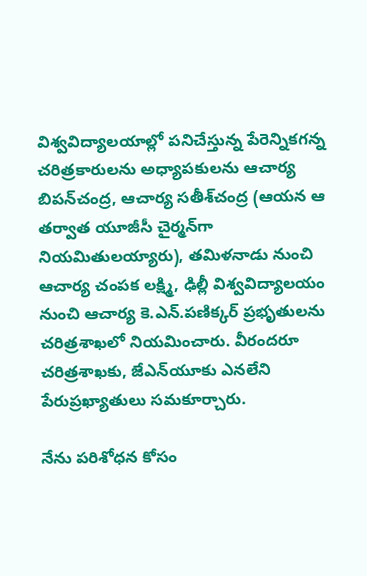విశ్వవిద్యాలయాల్లో పనిచేస్తున్న పేరెన్నికగన్న చరిత్రకారులను అధ్యాపకులను ఆచార్య బిపన్‌చంద్ర, ఆచార్య సతీశ్‌చంద్ర (ఆయన ఆ తర్వాత యూజీసీ చైర్మన్‌గా నియమితులయ్యారు), తమిళనాడు నుంచి ఆచార్య చంపక లక్ష్మి, ఢిల్లీ విశ్వవిద్యాలయం నుంచి ఆచార్య కె.ఎన్‌.పణిక్కర్‌ ప్రభృతులను చరిత్రశాఖలో నియమించారు. వీరందరూ చరిత్రశాఖకు, జేఎన్‌యూకు ఎనలేని పేరుప్రఖ్యాతులు సమకూర్చారు.

నేను పరిశోధన కోసం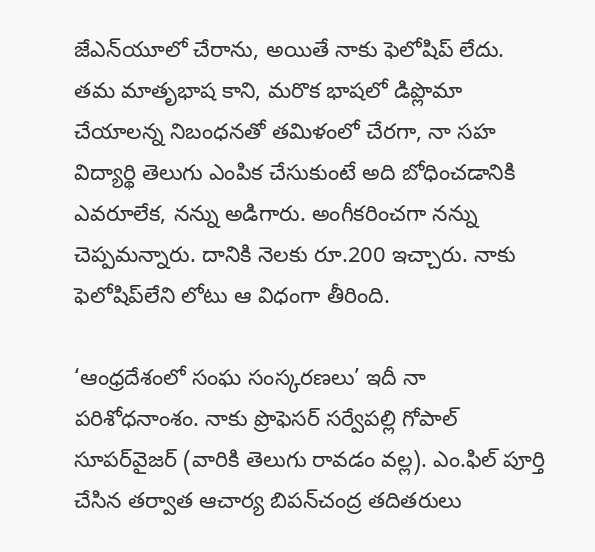జేఎన్‌యూలో చేరాను, అయితే నాకు ఫెలోషిప్‌ లేదు. తమ మాతృభాష కాని, మరొక భాషలో డిప్లొమా చేయాలన్న నిబంధనతో తమిళంలో చేరగా, నా సహ విద్యార్థి తెలుగు ఎంపిక చేసుకుంటే అది బోధించడానికి ఎవరూలేక, నన్ను అడిగారు. అంగీకరించగా నన్ను చెప్పమన్నారు. దానికి నెలకు రూ.200 ఇచ్చారు. నాకు ఫెలోషిప్‌లేని లోటు ఆ విధంగా తీరింది.

‘ఆంధ్రదేశంలో సంఘ సంస్కరణలు’ ఇదీ నా పరిశోధనాంశం. నాకు ప్రొఫెసర్‌ సర్వేపల్లి గోపాల్‌ సూపర్‌వైజర్‌ (వారికి తెలుగు రావడం వల్ల). ఎం.ఫిల్‌ పూర్తి చేసిన తర్వాత ఆచార్య బిపన్‌చంద్ర తదితరులు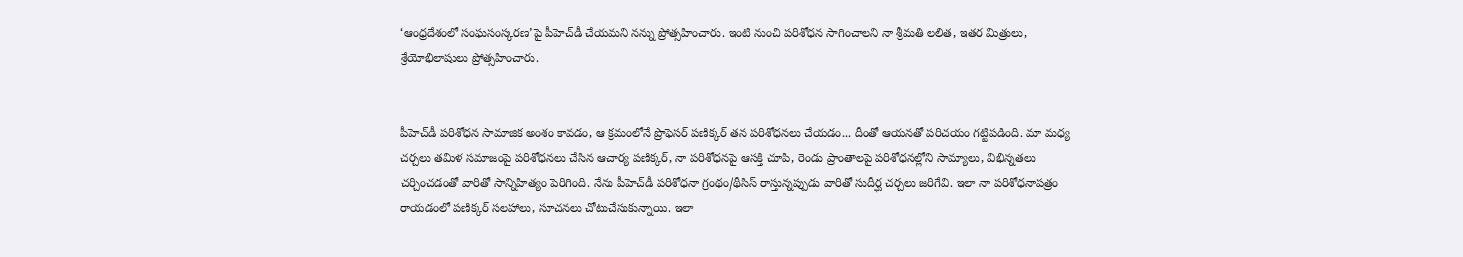‘ఆంధ్రదేశంలో సంఘసంస్కరణ’పై పీహెచ్‌డీ చేయమని నన్ను ప్రోత్సహించారు. ఇంటి నుంచి పరిశోధన సాగించాలని నా శ్రీమతి లలిత, ఇతర మిత్రులు, శ్రేయోభిలాషులు ప్రోత్సహించారు.


పీహెచ్‌డీ పరిశోధన సామాజిక అంశం కావడం, ఆ క్రమంలోనే ప్రొఫెసర్‌ పణిక్కర్‌ తన పరిశోధనలు చేయడం... దీంతో ఆయనతో పరిచయం గట్టిపడింది. మా మధ్య చర్చలు తమిళ సమాజంపై పరిశోధనలు చేసిన ఆచార్య పణిక్కర్‌, నా పరిశోధనపై ఆసక్తి చూపి, రెండు ప్రాంతాలపై పరిశోధనల్లోని సామ్యాలు, విభిన్నతలు చర్చించడంతో వారితో సాన్నిహిత్యం పెరిగింది. నేను పీహెచ్‌డీ పరిశోధనా గ్రంథం/థీసిస్‌ రాస్తున్నప్పుడు వారితో సుదీర్ఘ చర్చలు జరిగేవి. ఇలా నా పరిశోధనాపత్రం రాయడంలో పణిక్కర్‌ సలహాలు, సూచనలు చోటుచేసుకున్నాయి. ఇలా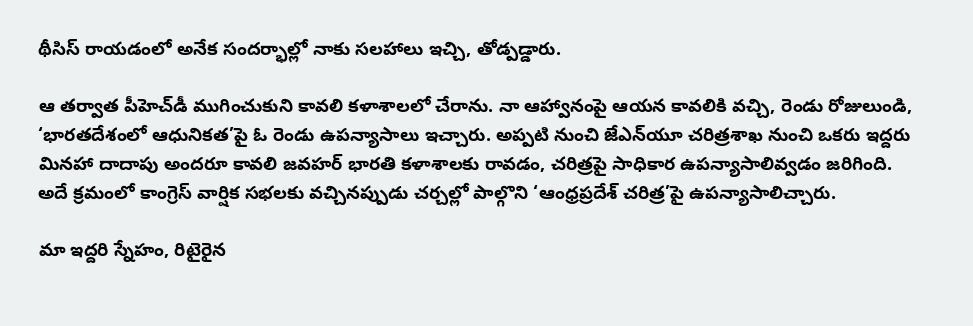థీసిస్‌ రాయడంలో అనేక సందర్భాల్లో నాకు సలహాలు ఇచ్చి, తోడ్పడ్డారు.

ఆ తర్వాత పీహెచ్‌డీ ముగించుకుని కావలి కళాశాలలో చేరాను. నా ఆహ్వానంపై ఆయన కావలికి వచ్చి, రెండు రోజులుండి, ‘భారతదేశంలో ఆధునికత’పై ఓ రెండు ఉపన్యాసాలు ఇచ్చారు. అప్పటి నుంచి జేఎన్‌యూ చరిత్రశాఖ నుంచి ఒకరు ఇద్దరు మినహా దాదాపు అందరూ కావలి జవహర్‌ భారతి కళాశాలకు రావడం, చరిత్రపై సాధికార ఉపన్యాసాలివ్వడం జరిగింది. అదే క్రమంలో కాంగ్రెస్‌ వార్షిక సభలకు వచ్చినప్పుడు చర్చల్లో పాల్గొని ‘ఆంధ్రప్రదేశ్‌ చరిత్ర’పై ఉపన్యాసాలిచ్చారు.

మా ఇద్దరి స్నేహం, రిటైరైన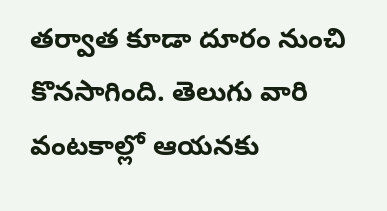తర్వాత కూడా దూరం నుంచి కొనసాగింది. తెలుగు వారి వంటకాల్లో ఆయనకు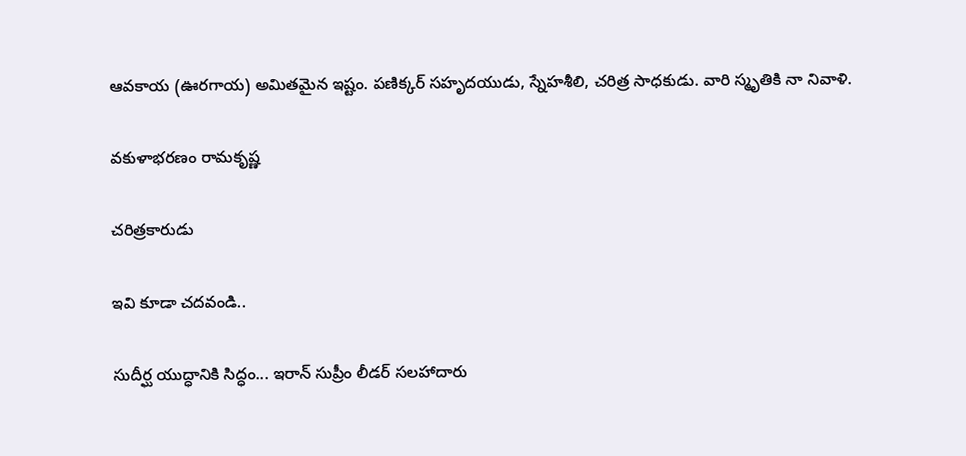ఆవకాయ (ఊరగాయ) అమితమైన ఇష్టం. పణిక్కర్‌ సహృదయుడు, స్నేహశీలి, చరిత్ర సాధకుడు. వారి స్మృతికి నా నివాళి.

వకుళాభరణం రామకృష్ణ

చరిత్రకారుడు

ఇవి కూడా చదవండి..

సుదీర్ఘ యుద్ధానికి సిద్ధం... ఇరాన్ సుప్రీం లీడర్ సలహాదారు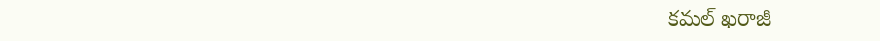కమల్ ఖరాజీ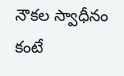నౌకల స్వాధీనం కంటే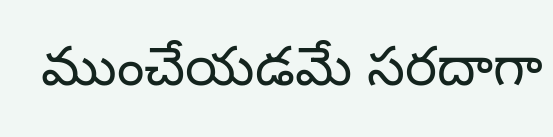ముంచేయడమే సరదాగా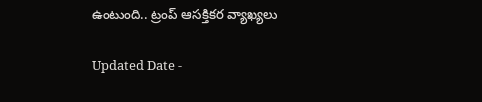ఉంటుంది.. ట్రంప్ ఆసక్తికర వ్యాఖ్యలు

Updated Date -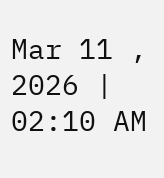Mar 11 , 2026 | 02:10 AM